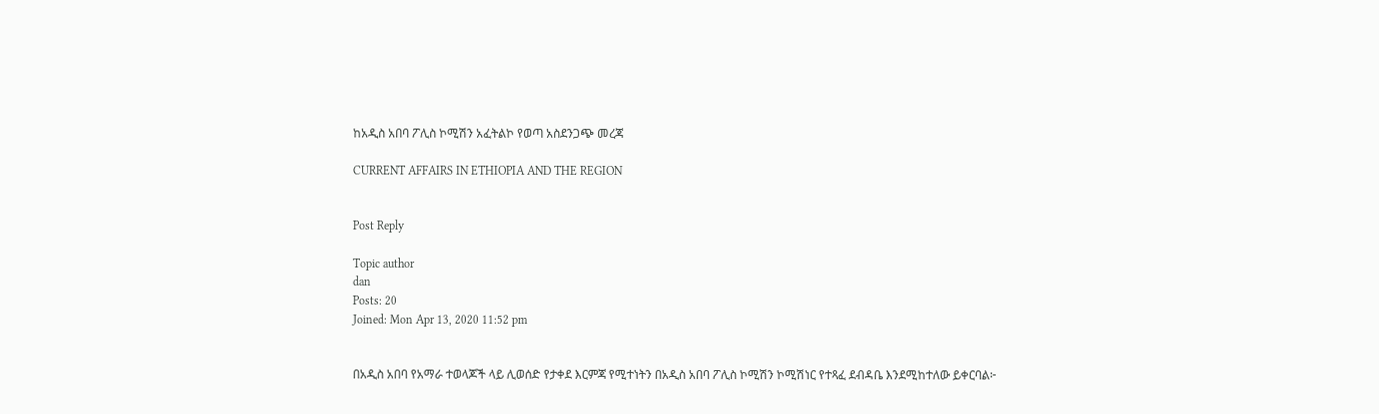ከአዲስ አበባ ፖሊስ ኮሚሽን አፈትልኮ የወጣ አስደንጋጭ መረጃ

CURRENT AFFAIRS IN ETHIOPIA AND THE REGION


Post Reply

Topic author
dan
Posts: 20
Joined: Mon Apr 13, 2020 11:52 pm


በአዲስ አበባ የአማራ ተወላጆች ላይ ሊወሰድ የታቀደ እርምጃ የሚተነትን በአዲስ አበባ ፖሊስ ኮሚሽን ኮሚሽነር የተጻፈ ደብዳቤ እንደሚከተለው ይቀርባል፦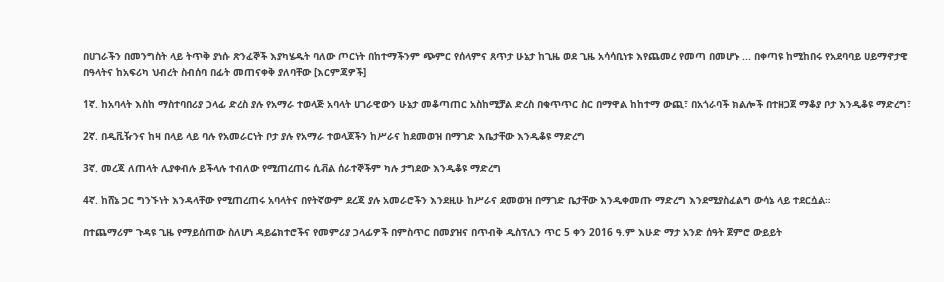በሀገራችን በመንግስት ላይ ትጥቅ ያነሱ ጽንፈኞች እያካሄዱት ባለው ጦርነት በከተማችንም ጭምር የሰላምና ጸጥታ ሁኔታ ከጊዜ ወደ ጊዜ አሳሳቢነቱ እየጨመረ የመጣ በመሆኑ ... በቀጣዩ ከሚከበሩ የአደባባይ ሀይማኖታዊ በዓላትና ከአፍሪካ ህብረት ስብሰባ በፊት መጠናቀቅ ያለባቸው [እርምጃዎች]

1ኛ. ከአባላት እስከ ማስተባበሪያ ኃላፊ ድረስ ያሉ የአማራ ተወላጅ አባላት ሀገራዊውን ሁኔታ መቆጣጠር አስከሚቻል ድረስ በቁጥጥር ስር በማዋል ከከተማ ውጪ፣ በአጎራባች ክልሎች በተዘጋጀ ማቆያ ቦታ እንዲቆዩ ማድረግ፣

2ኛ. በዲቪዥንና ከዛ በላይ ላይ ባሉ የአመራርነት ቦታ ያሉ የአማራ ተወላጆችን ከሥራና ከደመወዝ በማገድ እቤታቸው እንዲቆዩ ማድረግ

3ኛ. መረጃ ለጠላት ሊያቀብሉ ይችላሉ ተብለው የሚጠረጠሩ ሲቭል ሰራተኞችም ካሉ ታግደው እንዲቆዩ ማድረግ

4ኛ. ከሸኔ ጋር ግንኙነት እንዳላቸው የሚጠረጠሩ አባላትና በየትኛውም ደረጃ ያሉ አመራሮችን እንደዚሁ ከሥራና ደመወዝ በማገድ ቤታቸው እንዲቀመጡ ማድረግ እንደሚያስፈልግ ውሳኔ ላይ ተደርሷል።

በተጨማሪም ጉዳዩ ጊዜ የማይሰጠው ስለሆነ ዳይሬክተሮችና የመምሪያ ኃላፊዎች በምስጥር በመያዝና በጥብቅ ዲስፕሊን ጥር 5 ቀን 2016 ዓ.ም እሁድ ማታ አንድ ሰዓት ጀምሮ ውይይት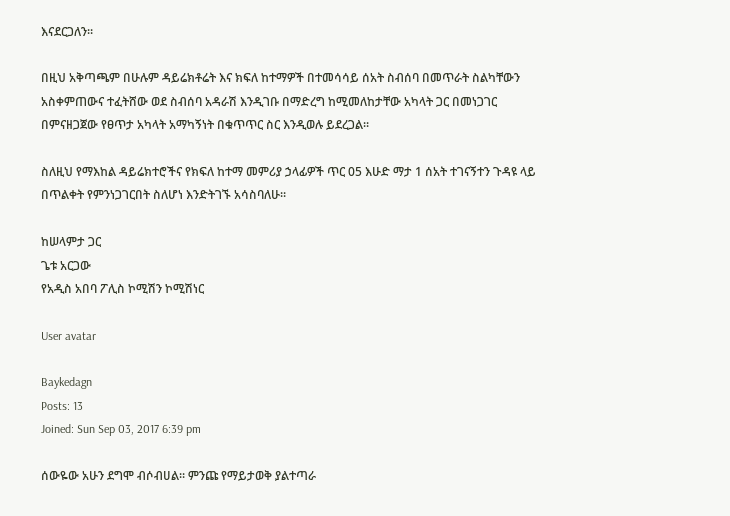እናደርጋለን።

በዚህ አቅጣጫም በሁሉም ዳይሬክቶሬት እና ክፍለ ከተማዎች በተመሳሳይ ሰአት ስብሰባ በመጥራት ስልካቸውን አስቀምጠውና ተፈትሸው ወደ ስብሰባ አዳራሽ እንዲገቡ በማድረግ ከሚመለከታቸው አካላት ጋር በመነጋገር በምናዘጋጀው የፀጥታ አካላት አማካኝነት በቁጥጥር ስር እንዲወሉ ይደረጋል፡፡

ስለዚህ የማእከል ዳይሬክተሮችና የክፍለ ከተማ መምሪያ ኃላፊዎች ጥር 05 እሁድ ማታ 1 ሰአት ተገናኝተን ጉዳዩ ላይ በጥልቀት የምንነጋገርበት ስለሆነ እንድትገኙ አሳስባለሁ።

ከሠላምታ ጋር
ጌቱ አርጋው
የአዲስ አበባ ፖሊስ ኮሚሽን ኮሚሽነር

User avatar

Baykedagn
Posts: 13
Joined: Sun Sep 03, 2017 6:39 pm

ሰውዬው አሁን ደግሞ ብሶብሀል። ምንጩ የማይታወቅ ያልተጣራ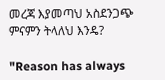መረጃ እያመጣህ አስደንጋጭ ምናምን ትላለህ እንዴ?

"Reason has always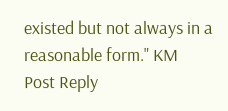existed but not always in a reasonable form." KM
Post Reply